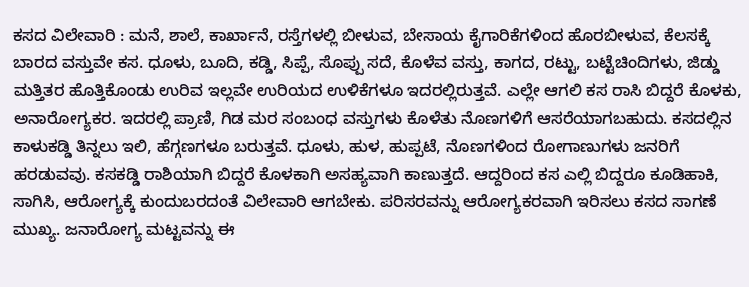ಕಸದ ವಿಲೇವಾರಿ : ಮನೆ, ಶಾಲೆ, ಕಾರ್ಖಾನೆ, ರಸ್ತೆಗಳಲ್ಲಿ ಬೀಳುವ, ಬೇಸಾಯ ಕೈಗಾರಿಕೆಗಳಿಂದ ಹೊರಬೀಳುವ, ಕೆಲಸಕ್ಕೆ ಬಾರದ ವಸ್ತುವೇ ಕಸ. ಧೂಳು, ಬೂದಿ, ಕಡ್ಡಿ, ಸಿಪ್ಪೆ, ಸೊಪ್ಪು ಸದೆ, ಕೊಳೆವ ವಸ್ತು, ಕಾಗದ, ರಟ್ಟು, ಬಟ್ಟೆಚಿಂದಿಗಳು, ಜಿಡ್ಡು ಮತ್ತಿತರ ಹೊತ್ತಿಕೊಂಡು ಉರಿವ ಇಲ್ಲವೇ ಉರಿಯದ ಉಳಿಕೆಗಳೂ ಇದರಲ್ಲಿರುತ್ತವೆ. ಎಲ್ಲೇ ಆಗಲಿ ಕಸ ರಾಸಿ ಬಿದ್ದರೆ ಕೊಳಕು, ಅನಾರೋಗ್ಯಕರ. ಇದರಲ್ಲಿ ಪ್ರಾಣಿ, ಗಿಡ ಮರ ಸಂಬಂಧ ವಸ್ತುಗಳು ಕೊಳೆತು ನೊಣಗಳಿಗೆ ಆಸರೆಯಾಗಬಹುದು. ಕಸದಲ್ಲಿನ ಕಾಳುಕಡ್ಡಿ ತಿನ್ನಲು ಇಲಿ, ಹೆಗ್ಗಣಗಳೂ ಬರುತ್ತವೆ. ಧೂಳು, ಹುಳ, ಹುಪ್ಪಟೆ, ನೊಣಗಳಿಂದ ರೋಗಾಣುಗಳು ಜನರಿಗೆ ಹರಡುವವು. ಕಸಕಡ್ಡಿ ರಾಶಿಯಾಗಿ ಬಿದ್ದರೆ ಕೊಳಕಾಗಿ ಅಸಹ್ಯವಾಗಿ ಕಾಣುತ್ತದೆ. ಆದ್ದರಿಂದ ಕಸ ಎಲ್ಲಿ ಬಿದ್ದರೂ ಕೂಡಿಹಾಕಿ, ಸಾಗಿಸಿ, ಆರೋಗ್ಯಕ್ಕೆ ಕುಂದುಬರದಂತೆ ವಿಲೇವಾರಿ ಆಗಬೇಕು. ಪರಿಸರವನ್ನು ಆರೋಗ್ಯಕರವಾಗಿ ಇರಿಸಲು ಕಸದ ಸಾಗಣೆ ಮುಖ್ಯ. ಜನಾರೋಗ್ಯ ಮಟ್ಟವನ್ನು ಈ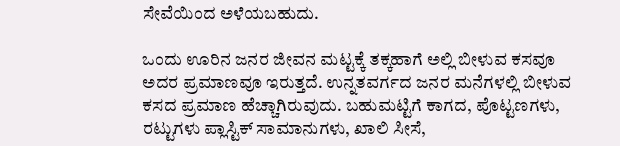ಸೇವೆಯಿಂದ ಅಳೆಯಬಹುದು.

ಒಂದು ಊರಿನ ಜನರ ಜೀವನ ಮಟ್ಟಕ್ಕೆ ತಕ್ಕಹಾಗೆ ಅಲ್ಲಿ ಬೀಳುವ ಕಸವೂ ಅದರ ಪ್ರಮಾಣವೂ ಇರುತ್ತದೆ. ಉನ್ನತವರ್ಗದ ಜನರ ಮನೆಗಳಲ್ಲಿ ಬೀಳುವ ಕಸದ ಪ್ರಮಾಣ ಹೆಚ್ಚಾಗಿರುವುದು. ಬಹುಮಟ್ಟಿಗೆ ಕಾಗದ, ಪೊಟ್ಟಣಗಳು, ರಟ್ಟುಗಳು ಪ್ಲಾಸ್ಟಿಕ್ ಸಾಮಾನುಗಳು, ಖಾಲಿ ಸೀಸೆ,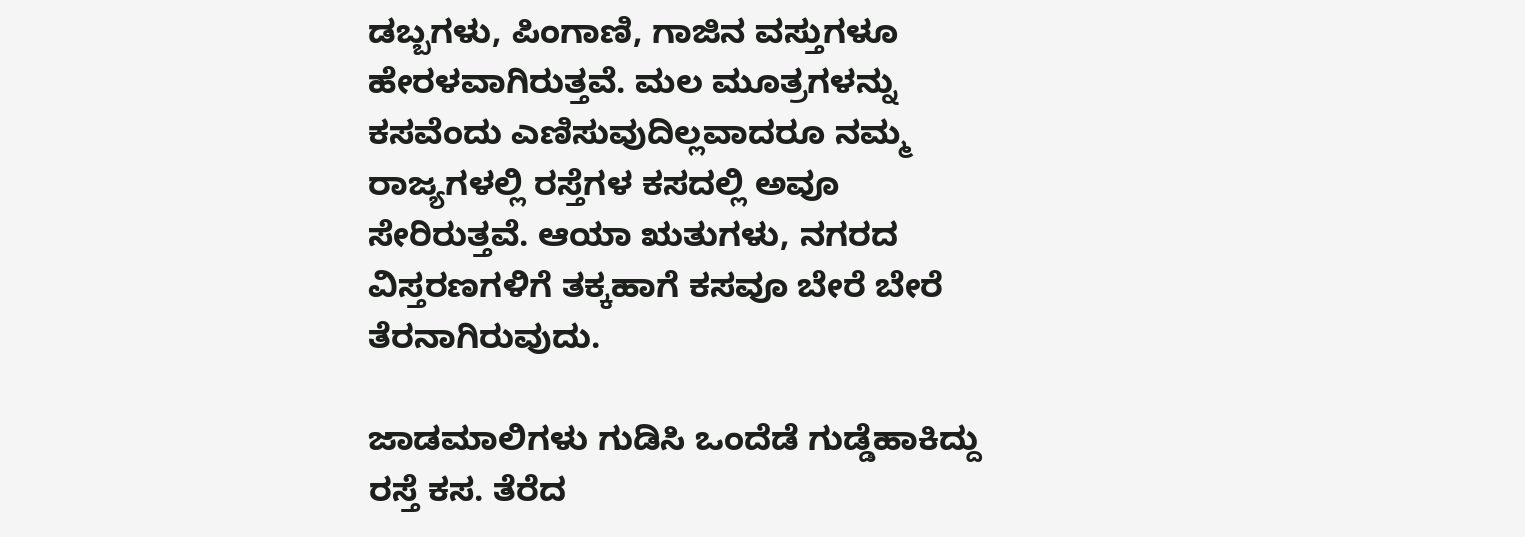ಡಬ್ಬಗಳು, ಪಿಂಗಾಣಿ, ಗಾಜಿನ ವಸ್ತುಗಳೂ ಹೇರಳವಾಗಿರುತ್ತವೆ. ಮಲ ಮೂತ್ರಗಳನ್ನು ಕಸವೆಂದು ಎಣಿಸುವುದಿಲ್ಲವಾದರೂ ನಮ್ಮ ರಾಜ್ಯಗಳಲ್ಲಿ ರಸ್ತೆಗಳ ಕಸದಲ್ಲಿ ಅವೂ ಸೇರಿರುತ್ತವೆ. ಆಯಾ ಋತುಗಳು, ನಗರದ ವಿಸ್ತರಣಗಳಿಗೆ ತಕ್ಕಹಾಗೆ ಕಸವೂ ಬೇರೆ ಬೇರೆ ತೆರನಾಗಿರುವುದು.

ಜಾಡಮಾಲಿಗಳು ಗುಡಿಸಿ ಒಂದೆಡೆ ಗುಡ್ಡೆಹಾಕಿದ್ದು ರಸ್ತೆ ಕಸ. ತೆರೆದ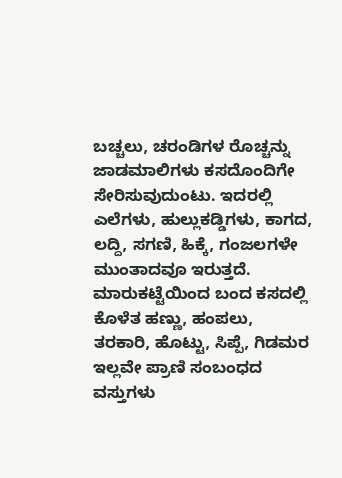ಬಚ್ಚಲು, ಚರಂಡಿಗಳ ರೊಚ್ಚನ್ನು ಜಾಡಮಾಲಿಗಳು ಕಸದೊಂದಿಗೇ ಸೇರಿಸುವುದುಂಟು. ಇದರಲ್ಲಿ ಎಲೆಗಳು, ಹುಲ್ಲುಕಡ್ಡಿಗಳು, ಕಾಗದ, ಲದ್ದಿ, ಸಗಣಿ, ಹಿಕ್ಕೆ, ಗಂಜಲಗಳೇ ಮುಂತಾದವೂ ಇರುತ್ತದೆ. ಮಾರುಕಟ್ಟೆಯಿಂದ ಬಂದ ಕಸದಲ್ಲಿ ಕೊಳೆತ ಹಣ್ಣು, ಹಂಪಲು, ತರಕಾರಿ, ಹೊಟ್ಟು, ಸಿಪ್ಪೆ, ಗಿಡಮರ ಇಲ್ಲವೇ ಪ್ರಾಣಿ ಸಂಬಂಧದ ವಸ್ತುಗಳು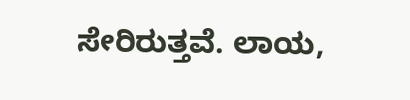ಸೇರಿರುತ್ತವೆ. ಲಾಯ,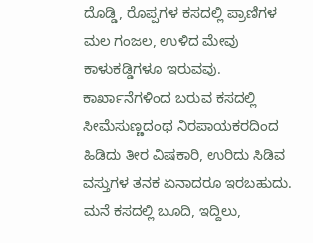ದೊಡ್ಡಿ, ರೊಪ್ಪಗಳ ಕಸದಲ್ಲಿ ಪ್ರಾಣಿಗಳ ಮಲ ಗಂಜಲ, ಉಳಿದ ಮೇವು ಕಾಳುಕಡ್ಡಿಗಳೂ ಇರುವವು. ಕಾರ್ಖಾನೆಗಳಿಂದ ಬರುವ ಕಸದಲ್ಲಿ ಸೀಮೆಸುಣ್ಣದಂಥ ನಿರಪಾಯಕರದಿಂದ ಹಿಡಿದು ತೀರ ವಿಷಕಾರಿ, ಉರಿದು ಸಿಡಿವ ವಸ್ತುಗಳ ತನಕ ಏನಾದರೂ ಇರಬಹುದು. ಮನೆ ಕಸದಲ್ಲಿ ಬೂದಿ, ಇದ್ದಿಲು,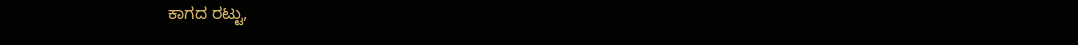ಕಾಗದ ರಟ್ಟು,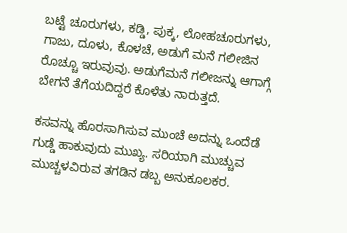ಬಟ್ಟೆ ಚೂರುಗಳು, ಕಡ್ಡಿ, ಪುಕ್ಕ, ಲೋಹಚೂರುಗಳು, ಗಾಜು, ದೂಳು, ಕೊಳಚೆ, ಅಡುಗೆ ಮನೆ ಗಲೀಜಿನ ರೊಚ್ಚೂ ಇರುವುವು. ಅಡುಗೆಮನೆ ಗಲೀಜನ್ನು ಆಗಾಗ್ಗೆ ಬೇಗನೆ ತೆಗೆಯದಿದ್ದರೆ ಕೊಳೆತು ನಾರುತ್ತದೆ.

ಕಸವನ್ನು ಹೊರಸಾಗಿಸುವ ಮುಂಚೆ ಅದನ್ನು ಒಂದೆಡೆ ಗುಡ್ಡೆ ಹಾಕುವುದು ಮುಖ್ಯ. ಸರಿಯಾಗಿ ಮುಚ್ಚುವ ಮುಚ್ಚಳವಿರುವ ತಗಡಿನ ಡಬ್ಬ ಅನುಕೂಲಕರ.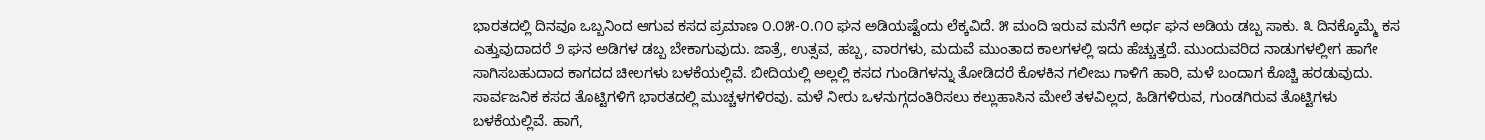ಭಾರತದಲ್ಲಿ ದಿನವೂ ಒಬ್ಬನಿಂದ ಆಗುವ ಕಸದ ಪ್ರಮಾಣ ೦.೦೫-೦.೧೦ ಘನ ಅಡಿಯಷ್ಟೆಂದು ಲೆಕ್ಕವಿದೆ. ೫ ಮಂದಿ ಇರುವ ಮನೆಗೆ ಅರ್ಧ ಘನ ಅಡಿಯ ಡಬ್ಬ ಸಾಕು. ೩ ದಿನಕ್ಕೊಮ್ಮೆ ಕಸ ಎತ್ತುವುದಾದರೆ ೨ ಘನ ಅಡಿಗಳ ಡಬ್ಬ ಬೇಕಾಗುವುದು. ಜಾತ್ರೆ, ಉತ್ಸವ, ಹಬ್ಬ, ವಾರಗಳು, ಮದುವೆ ಮುಂತಾದ ಕಾಲಗಳಲ್ಲಿ ಇದು ಹೆಚ್ಚುತ್ತದೆ. ಮುಂದುವರಿದ ನಾಡುಗಳಲ್ಲೀಗ ಹಾಗೇ ಸಾಗಿಸಬಹುದಾದ ಕಾಗದದ ಚೀಲಗಳು ಬಳಕೆಯಲ್ಲಿವೆ. ಬೀದಿಯಲ್ಲಿ ಅಲ್ಲಲ್ಲಿ ಕಸದ ಗುಂಡಿಗಳನ್ನು ತೋಡಿದರೆ ಕೊಳಕಿನ ಗಲೀಜು ಗಾಳಿಗೆ ಹಾರಿ, ಮಳೆ ಬಂದಾಗ ಕೊಚ್ಚಿ ಹರಡುವುದು. ಸಾರ್ವಜನಿಕ ಕಸದ ತೊಟ್ಟಿಗಳಿಗೆ ಭಾರತದಲ್ಲಿ ಮುಚ್ಚಳಗಳಿರವು. ಮಳೆ ನೀರು ಒಳನುಗ್ಗದಂತಿರಿಸಲು ಕಲ್ಲುಹಾಸಿನ ಮೇಲೆ ತಳವಿಲ್ಲದ, ಹಿಡಿಗಳಿರುವ, ಗುಂಡಗಿರುವ ತೊಟ್ಟಿಗಳು ಬಳಕೆಯಲ್ಲಿವೆ. ಹಾಗೆ,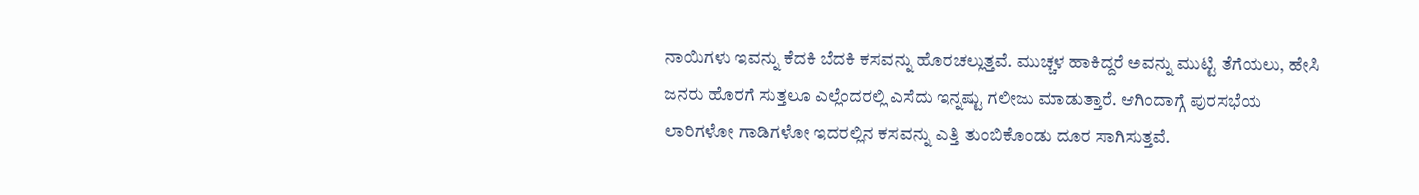ನಾಯಿಗಳು ಇವನ್ನು ಕೆದಕಿ ಬೆದಕಿ ಕಸವನ್ನು ಹೊರಚಲ್ಲುತ್ತವೆ. ಮುಚ್ಚಳ ಹಾಕಿದ್ದರೆ ಅವನ್ನು ಮುಟ್ಟಿ ತೆಗೆಯಲು, ಹೇಸಿ ಜನರು ಹೊರಗೆ ಸುತ್ತಲೂ ಎಲ್ಲೆಂದರಲ್ಲಿ ಎಸೆದು ಇನ್ನಷ್ಟು ಗಲೀಜು ಮಾಡುತ್ತಾರೆ. ಆಗಿಂದಾಗ್ಗೆ ಪುರಸಭೆಯ ಲಾರಿಗಳೋ ಗಾಡಿಗಳೋ ಇದರಲ್ಲಿನ ಕಸವನ್ನು ಎತ್ತಿ ತುಂಬಿಕೊಂಡು ದೂರ ಸಾಗಿಸುತ್ತವೆ.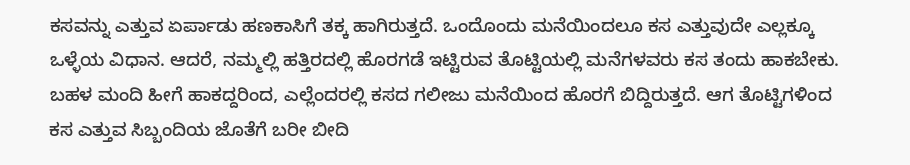ಕಸವನ್ನು ಎತ್ತುವ ಏರ್ಪಾಡು ಹಣಕಾಸಿಗೆ ತಕ್ಕ ಹಾಗಿರುತ್ತದೆ. ಒಂದೊಂದು ಮನೆಯಿಂದಲೂ ಕಸ ಎತ್ತುವುದೇ ಎಲ್ಲಕ್ಕೂ ಒಳ್ಳೆಯ ವಿಧಾನ. ಆದರೆ, ನಮ್ಮಲ್ಲಿ ಹತ್ತಿರದಲ್ಲಿ ಹೊರಗಡೆ ಇಟ್ಟಿರುವ ತೊಟ್ಟಿಯಲ್ಲಿ ಮನೆಗಳವರು ಕಸ ತಂದು ಹಾಕಬೇಕು. ಬಹಳ ಮಂದಿ ಹೀಗೆ ಹಾಕದ್ದರಿಂದ, ಎಲ್ಲೆಂದರಲ್ಲಿ ಕಸದ ಗಲೀಜು ಮನೆಯಿಂದ ಹೊರಗೆ ಬಿದ್ದಿರುತ್ತದೆ. ಆಗ ತೊಟ್ಟಿಗಳಿಂದ ಕಸ ಎತ್ತುವ ಸಿಬ್ಬಂದಿಯ ಜೊತೆಗೆ ಬರೀ ಬೀದಿ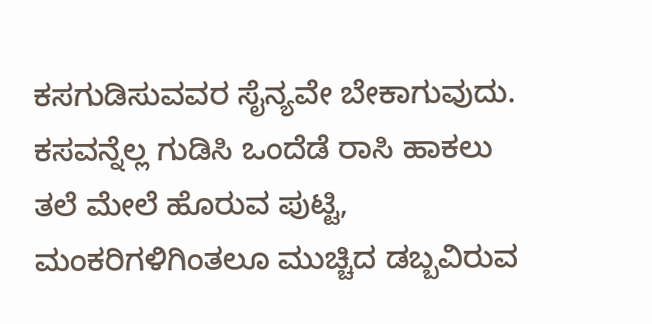ಕಸಗುಡಿಸುವವರ ಸೈನ್ಯವೇ ಬೇಕಾಗುವುದು. ಕಸವನ್ನೆಲ್ಲ ಗುಡಿಸಿ ಒಂದೆಡೆ ರಾಸಿ ಹಾಕಲು ತಲೆ ಮೇಲೆ ಹೊರುವ ಪುಟ್ಟಿ, ಮಂಕರಿಗಳಿಗಿಂತಲೂ ಮುಚ್ಚಿದ ಡಬ್ಬವಿರುವ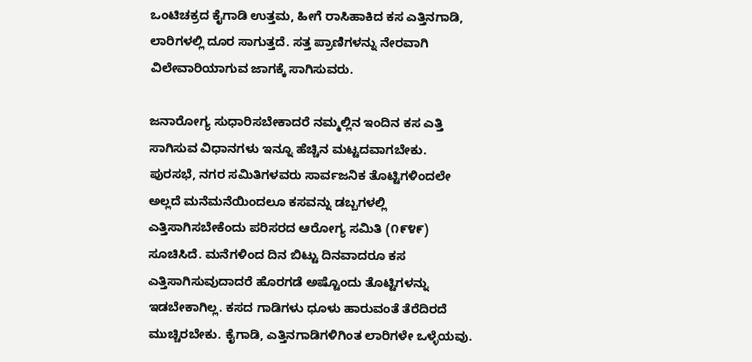ಒಂಟಿಚಕ್ರದ ಕೈಗಾಡಿ ಉತ್ತಮ, ಹೀಗೆ ರಾಸಿಹಾಕಿದ ಕಸ ಎತ್ತಿನಗಾಡಿ, ಲಾರಿಗಳಲ್ಲಿ ದೂರ ಸಾಗುತ್ತದೆ. ಸತ್ತ ಪ್ರಾಣಿಗಳನ್ನು ನೇರವಾಗಿ ವಿಲೇವಾರಿಯಾಗುವ ಜಾಗಕ್ಕೆ ಸಾಗಿಸುವರು.

ಜನಾರೋಗ್ಯ ಸುಧಾರಿಸಬೇಕಾದರೆ ನಮ್ಮಲ್ಲಿನ ಇಂದಿನ ಕಸ ಎತ್ತಿ ಸಾಗಿಸುವ ವಿಧಾನಗಳು ಇನ್ನೂ ಹೆಚ್ಚಿನ ಮಟ್ಟದವಾಗಬೇಕು. ಪುರಸಭೆ, ನಗರ ಸಮಿತಿಗಳವರು ಸಾರ್ವಜನಿಕ ತೊಟ್ಟಿಗಳಿಂದಲೇ ಅಲ್ಲದೆ ಮನೆಮನೆಯಿಂದಲೂ ಕಸವನ್ನು ಡಬ್ಬಗಳಲ್ಲಿ ಎತ್ತಿಸಾಗಿಸಬೇಕೆಂದು ಪರಿಸರದ ಆರೋಗ್ಯ ಸಮಿತಿ (೧೯೪೯) ಸೂಚಿಸಿದೆ. ಮನೆಗಳಿಂದ ದಿನ ಬಿಟ್ಟು ದಿನವಾದರೂ ಕಸ ಎತ್ತಿಸಾಗಿಸುವುದಾದರೆ ಹೊರಗಡೆ ಅಷ್ಟೊಂದು ತೊಟ್ಟಿಗಳನ್ನು ಇಡಬೇಕಾಗಿಲ್ಲ. ಕಸದ ಗಾಡಿಗಳು ಧೂಳು ಹಾರುವಂತೆ ತೆರೆದಿರದೆ ಮುಚ್ಚಿರಬೇಕು. ಕೈಗಾಡಿ, ಎತ್ತಿನಗಾಡಿಗಳಿಗಿಂತ ಲಾರಿಗಳೇ ಒಳ್ಳೆಯವು.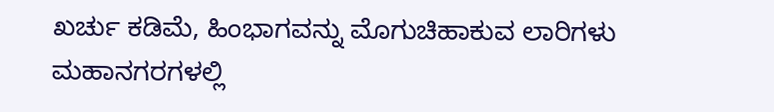ಖರ್ಚು ಕಡಿಮೆ, ಹಿಂಭಾಗವನ್ನು ಮೊಗುಚಿಹಾಕುವ ಲಾರಿಗಳು ಮಹಾನಗರಗಳಲ್ಲಿ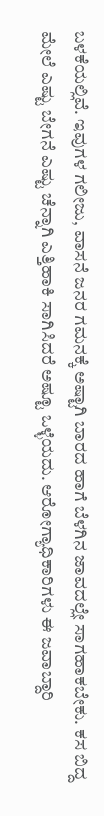ಬಳಕೆಯಲ್ಲಿವೆ. ಇವುಗಳ ಗಲೀಜು, ವಾಸನೆ ಜನರ ಗಮನಕ್ಕೆ ಅಷ್ಟಾಗಿ ಬಾರದ ಹಾಗೆ ಬೆಳಗಿನ ಜಾವದಲ್ಲೇ ಸಾಗಹಾಕಬೇಕು. ಕಸ ಬಿದ್ದ ಮೇಲೆ ಎಷ್ಟು ಬೇಗನೆ ಎಷ್ಟು ಚೆನ್ನಾಗಿ ಎತ್ತಿಹಾಕಿ ಸಾಗಿಸಿದರೆ ಅಷ್ಟೂ ಒಳ್ಳೆಯದು. ಆರೋಗ್ಯಾಧಿಕಾರಿಗಳು ಈ ಜವಾಬ್ದಾರಿ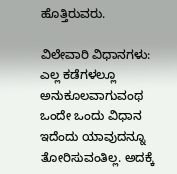ಹೊತ್ತಿರುವರು.

ವಿಲೇವಾರಿ ವಿಧಾನಗಳು: ಎಲ್ಲ ಕಡೆಗಳಲ್ಲೂ ಅನುಕೂಲವಾಗುವಂಥ ಒಂದೇ ಒಂದು ವಿಧಾನ ಇದೆಂದು ಯಾವುದನ್ನೂ ತೋರಿಸುವಂತಿಲ್ಲ. ಅದಕ್ಕೆ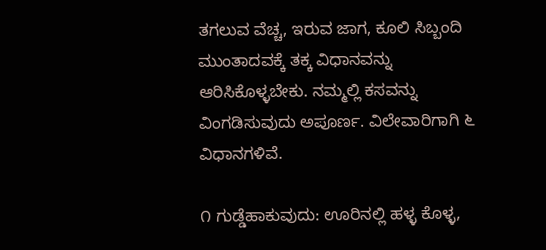ತಗಲುವ ವೆಚ್ಚ, ಇರುವ ಜಾಗ, ಕೂಲಿ ಸಿಬ್ಬಂದಿ ಮುಂತಾದವಕ್ಕೆ ತಕ್ಕ ವಿಧಾನವನ್ನು ಆರಿಸಿಕೊಳ್ಳಬೇಕು. ನಮ್ಮಲ್ಲಿ ಕಸವನ್ನು ವಿಂಗಡಿಸುವುದು ಅಪೂರ್ಣ. ವಿಲೇವಾರಿಗಾಗಿ ೬ ವಿಧಾನಗಳಿವೆ.

೧ ಗುಡ್ಡೆಹಾಕುವುದು: ಊರಿನಲ್ಲಿ ಹಳ್ಳ ಕೊಳ್ಳ,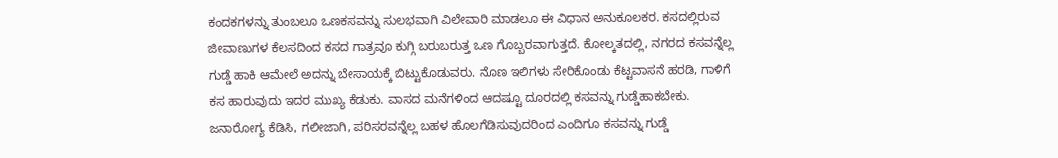ಕಂದಕಗಳನ್ನು ತುಂಬಲೂ ಒಣಕಸವನ್ನು ಸುಲಭವಾಗಿ ವಿಲೇವಾರಿ ಮಾಡಲೂ ಈ ವಿಧಾನ ಅನುಕೂಲಕರ. ಕಸದಲ್ಲಿರುವ ಜೀವಾಣುಗಳ ಕೆಲಸದಿಂದ ಕಸದ ಗಾತ್ರವೂ ಕುಗ್ಗಿ ಬರುಬರುತ್ತ ಒಣ ಗೊಬ್ಬರವಾಗುತ್ತದೆ. ಕೋಲ್ಕತದಲ್ಲಿ, ನಗರದ ಕಸವನ್ನೆಲ್ಲ ಗುಡ್ಡೆ ಹಾಕಿ ಆಮೇಲೆ ಅದನ್ನು ಬೇಸಾಯಕ್ಕೆ ಬಿಟ್ಟುಕೊಡುವರು. ನೊಣ ಇಲಿಗಳು ಸೇರಿಕೊಂಡು ಕೆಟ್ಟವಾಸನೆ ಹರಡಿ, ಗಾಳಿಗೆ ಕಸ ಹಾರುವುದು ಇದರ ಮುಖ್ಯ ಕೆಡುಕು. ವಾಸದ ಮನೆಗಳಿಂದ ಆದಷ್ಟೂ ದೂರದಲ್ಲಿ ಕಸವನ್ನು ಗುಡ್ಡೆಹಾಕಬೇಕು. ಜನಾರೋಗ್ಯ ಕೆಡಿಸಿ, ಗಲೀಜಾಗಿ, ಪರಿಸರವನ್ನೆಲ್ಲ ಬಹಳ ಹೊಲಗೆಡಿಸುವುದರಿಂದ ಎಂದಿಗೂ ಕಸವನ್ನು ಗುಡ್ಡೆ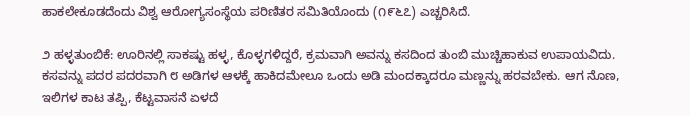ಹಾಕಲೇಕೂಡದೆಂದು ವಿಶ್ವ ಆರೋಗ್ಯಸಂಸ್ಥೆಯ ಪರಿಣಿತರ ಸಮಿತಿಯೊಂದು (೧೯೬೭) ಎಚ್ಚರಿಸಿದೆ.

೨ ಹಳ್ಳತುಂಬಿಕೆ: ಊರಿನಲ್ಲಿ ಸಾಕಷ್ಟು ಹಳ್ಳ, ಕೊಳ್ಳಗಳಿದ್ದರೆ, ಕ್ರಮವಾಗಿ ಅವನ್ನು ಕಸದಿಂದ ತುಂಬಿ ಮುಚ್ಚಿಹಾಕುವ ಉಪಾಯವಿದು. ಕಸವನ್ನು ಪದರ ಪದರವಾಗಿ ೮ ಅಡಿಗಳ ಆಳಕ್ಕೆ ಹಾಕಿದಮೇಲೂ ಒಂದು ಅಡಿ ಮಂದಕ್ಕಾದರೂ ಮಣ್ಣನ್ನು ಹರವಬೇಕು. ಆಗ ನೊಣ, ಇಲಿಗಳ ಕಾಟ ತಪ್ಪಿ, ಕೆಟ್ಟವಾಸನೆ ಏಳದೆ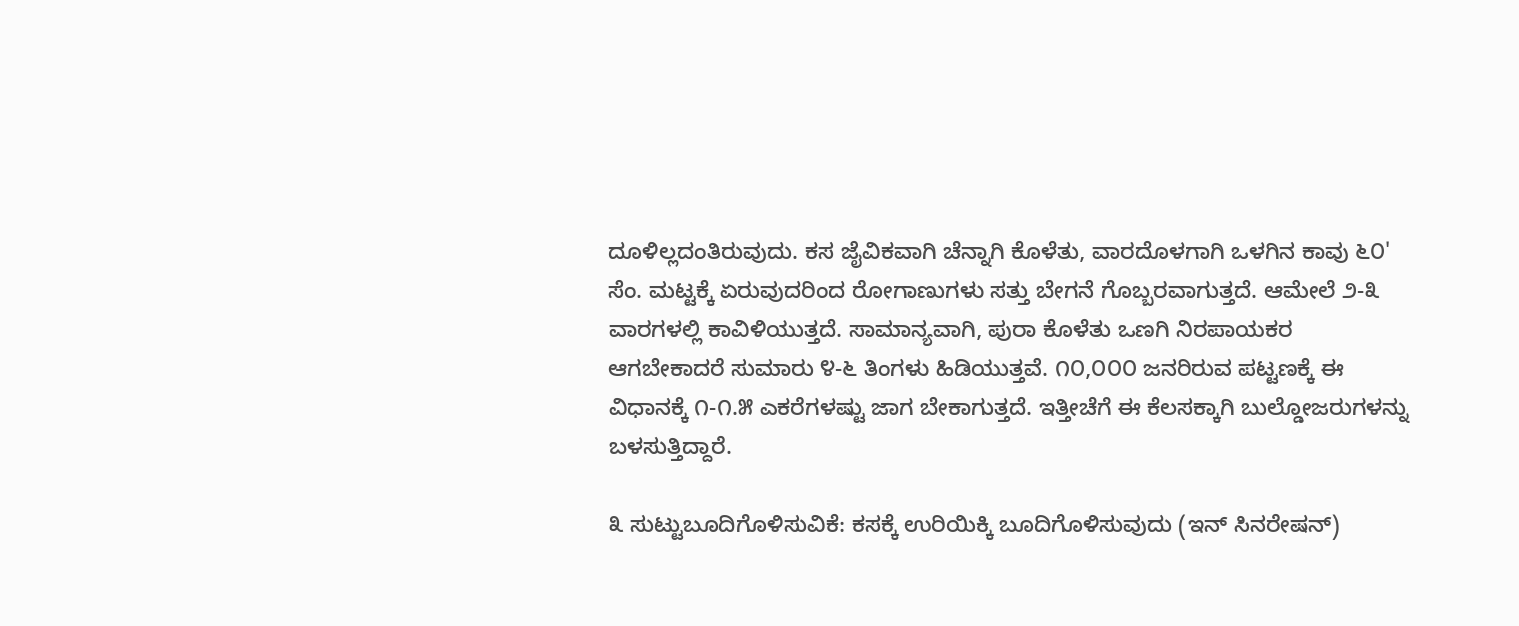ದೂಳಿಲ್ಲದಂತಿರುವುದು. ಕಸ ಜೈವಿಕವಾಗಿ ಚೆನ್ನಾಗಿ ಕೊಳೆತು, ವಾರದೊಳಗಾಗಿ ಒಳಗಿನ ಕಾವು ೬೦' ಸೆಂ. ಮಟ್ಟಕ್ಕೆ ಏರುವುದರಿಂದ ರೋಗಾಣುಗಳು ಸತ್ತು ಬೇಗನೆ ಗೊಬ್ಬರವಾಗುತ್ತದೆ. ಆಮೇಲೆ ೨-೩ ವಾರಗಳಲ್ಲಿ ಕಾವಿಳಿಯುತ್ತದೆ. ಸಾಮಾನ್ಯವಾಗಿ, ಪುರಾ ಕೊಳೆತು ಒಣಗಿ ನಿರಪಾಯಕರ ಆಗಬೇಕಾದರೆ ಸುಮಾರು ೪-೬ ತಿಂಗಳು ಹಿಡಿಯುತ್ತವೆ. ೧೦,೦೦೦ ಜನರಿರುವ ಪಟ್ಟಣಕ್ಕೆ ಈ ವಿಧಾನಕ್ಕೆ ೧-೧.೫ ಎಕರೆಗಳಷ್ಟು ಜಾಗ ಬೇಕಾಗುತ್ತದೆ. ಇತ್ತೀಚೆಗೆ ಈ ಕೆಲಸಕ್ಕಾಗಿ ಬುಲ್ಡೋಜರುಗಳನ್ನು ಬಳಸುತ್ತಿದ್ದಾರೆ.

೩ ಸುಟ್ಟುಬೂದಿಗೊಳಿಸುವಿಕೆ: ಕಸಕ್ಕೆ ಉರಿಯಿಕ್ಕಿ ಬೂದಿಗೊಳಿಸುವುದು (ಇನ್ ಸಿನರೇಷನ್)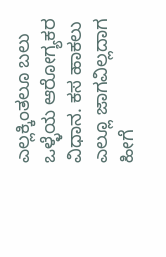ಎಲ್ಲಕ್ಕಿಂತಲೂ ಬಲು ಒಳ್ಳೆಯ ಆರೋಗ್ಯಕರ ವಿಧಾನ. ಕಸ ಹಾಕಲು ಎಲ್ಲೂ ಜಾಗವಿಲ್ಲದಾಗ ಹೀಗೆ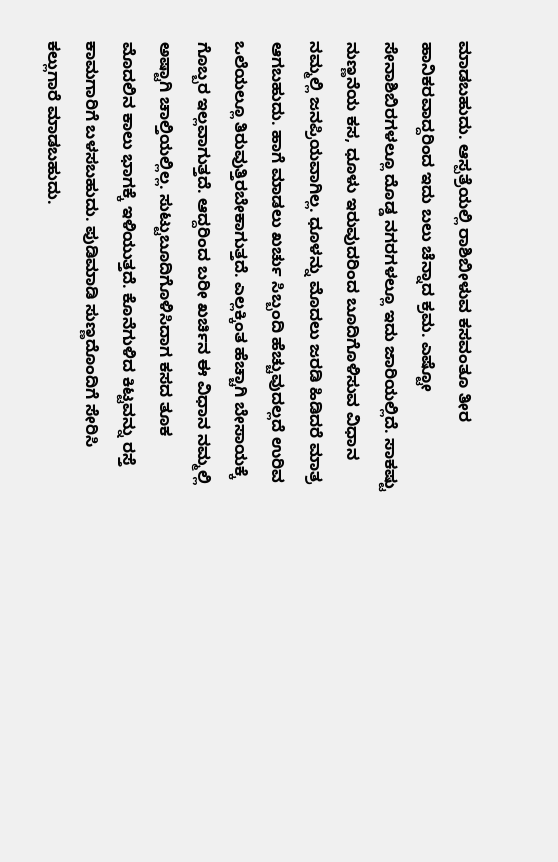ಮಾಡಬಹುದು. ಆಸ್ಪತ್ರೆಯಲ್ಲಿ ರಾಶಿಬೀಳುವ ಕಸವಂತೂ ತೀರ ಹಾನಿಕರವಾದ್ದರಿಂದ ಇದು ಬಲು ಚೆನ್ನಾದ ಕ್ರಮ. ಎಷ್ಟೋ ಸೇನಾಶಿಬಿರಗಳಲ್ಲೂ ದೊಡ್ಡ ನಗರಗಳಲ್ಲೂ ಇದು ಜಾರಿಯಲ್ಲಿದೆ. ಸಾಕಷ್ಟು ನುಣ್ಣನೆಯ ಕಸ, ಧೂಳು ಇರುವುದರಿಂದ ಬೂದಿಗೊಳಿಸುವ ವಿಧಾನ ನಮ್ಮಲ್ಲಿ ಜನಪ್ರಿಯವಾಗಿಲ್ಲ. ಧೂಳನ್ನು ಮೊದಲು ಜರಡಿ ಹಿಡಿದರೆ ಮಾತ್ರ ಆಗಬಹುದು. ಹಾಗೆ ಮಾಡಲು ಖರ್ಚು ಸಿಬ್ಬಂದಿ ಹೆಚ್ಚುವುದಲ್ಲದೆ ಉರಿವ ಒಲೆಯಲ್ಲೂ ತಿರುವುತ್ತಿರಬೇಕಾಗುತ್ತದೆ. ಎಲ್ಲಕ್ಕಿಂತ ಹೆಚ್ಚಾಗಿ ಬೇಸಾಯಕ್ಕೆ ಗೊಬ್ಬರ ಇಲ್ಲವಾಗುತ್ತದೆ. ಆದ್ದರಿಂದ ಬರೀ ಖರ್ಚಿನ ಈ ವಿಧಾನ ನಮ್ಮಲ್ಲಿ ಅಷ್ಟಾಗಿ ಚಾಲ್ತಿಯಲ್ಲಿಲ್ಲ. ಸುಟ್ಟುಬೂದಿಗೊಳಿಸಿದಾಗ ಕಸದ ತೂಕ ಮೊದಲಿನ ಕಾಲು ಭಾಗಕ್ಕೆ ಇಳಿಯುತ್ತದೆ. ಕೊನೆಗುಳಿದ ಕಿಟ್ಟವನ್ನು ರಸ್ತೆ ಕಾಮಗಾರಿಗೆ ಬಳಸಬಹುದು. ಪುಡಿಮಾಡಿ ಸುಣ್ಣದೊಂದಿಗೆ ಸೇರಿಸಿ ಕಲ್ಲುಗಾರೆ ಮಾಡಬಹುದು.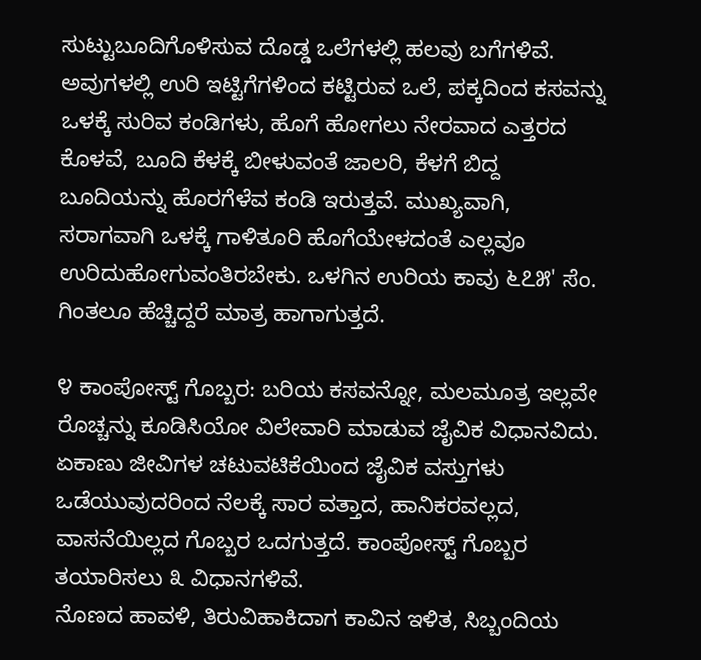ಸುಟ್ಟುಬೂದಿಗೊಳಿಸುವ ದೊಡ್ಡ ಒಲೆಗಳಲ್ಲಿ ಹಲವು ಬಗೆಗಳಿವೆ. ಅವುಗಳಲ್ಲಿ ಉರಿ ಇಟ್ಟಿಗೆಗಳಿಂದ ಕಟ್ಟಿರುವ ಒಲೆ, ಪಕ್ಕದಿಂದ ಕಸವನ್ನು ಒಳಕ್ಕೆ ಸುರಿವ ಕಂಡಿಗಳು, ಹೊಗೆ ಹೋಗಲು ನೇರವಾದ ಎತ್ತರದ ಕೊಳವೆ, ಬೂದಿ ಕೆಳಕ್ಕೆ ಬೀಳುವಂತೆ ಜಾಲರಿ, ಕೆಳಗೆ ಬಿದ್ದ ಬೂದಿಯನ್ನು ಹೊರಗೆಳೆವ ಕಂಡಿ ಇರುತ್ತವೆ. ಮುಖ್ಯವಾಗಿ, ಸರಾಗವಾಗಿ ಒಳಕ್ಕೆ ಗಾಳಿತೂರಿ ಹೊಗೆಯೇಳದಂತೆ ಎಲ್ಲವೂ ಉರಿದುಹೋಗುವಂತಿರಬೇಕು. ಒಳಗಿನ ಉರಿಯ ಕಾವು ೬೭೫' ಸೆಂ. ಗಿಂತಲೂ ಹೆಚ್ಚಿದ್ದರೆ ಮಾತ್ರ ಹಾಗಾಗುತ್ತದೆ.

೪ ಕಾಂಪೋಸ್ಟ್‌ ಗೊಬ್ಬರ: ಬರಿಯ ಕಸವನ್ನೋ, ಮಲಮೂತ್ರ ಇಲ್ಲವೇ ರೊಚ್ಚನ್ನು ಕೂಡಿಸಿಯೋ ವಿಲೇವಾರಿ ಮಾಡುವ ಜೈವಿಕ ವಿಧಾನವಿದು. ಏಕಾಣು ಜೀವಿಗಳ ಚಟುವಟಿಕೆಯಿಂದ ಜೈವಿಕ ವಸ್ತುಗಳು ಒಡೆಯುವುದರಿಂದ ನೆಲಕ್ಕೆ ಸಾರ ವತ್ತಾದ, ಹಾನಿಕರವಲ್ಲದ, ವಾಸನೆಯಿಲ್ಲದ ಗೊಬ್ಬರ ಒದಗುತ್ತದೆ. ಕಾಂಪೋಸ್ಟ್‌ ಗೊಬ್ಬರ ತಯಾರಿಸಲು ೩ ವಿಧಾನಗಳಿವೆ.
ನೊಣದ ಹಾವಳಿ, ತಿರುವಿಹಾಕಿದಾಗ ಕಾವಿನ ಇಳಿತ, ಸಿಬ್ಬಂದಿಯ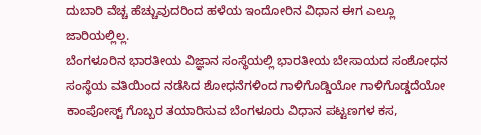ದುಬಾರಿ ವೆಚ್ಚ ಹೆಚ್ಚುವುದರಿಂದ ಹಳೆಯ ಇಂದೋರಿನ ವಿಧಾನ ಈಗ ಎಲ್ಲೂ ಜಾರಿಯಲ್ಲಿಲ್ಲ.
ಬೆಂಗಳೂರಿನ ಭಾರತೀಯ ವಿಜ್ಞಾನ ಸಂಸ್ಥೆಯಲ್ಲಿ ಭಾರತೀಯ ಬೇಸಾಯದ ಸಂಶೋಧನ ಸಂಸ್ಥೆಯ ವತಿಯಿಂದ ನಡೆಸಿದ ಶೋಧನೆಗಳಿಂದ ಗಾಳಿಗೊಡ್ಡಿಯೋ ಗಾಳಿಗೊಡ್ಡದೆಯೋ ಕಾಂಪೋಸ್ಟ್‌ ಗೊಬ್ಬರ ತಯಾರಿಸುವ ಬೆಂಗಳೂರು ವಿಧಾನ ಪಟ್ಟಣಗಳ ಕಸ,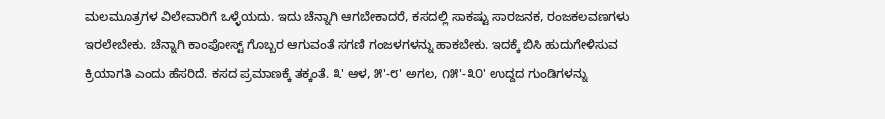ಮಲಮೂತ್ರಗಳ ವಿಲೇವಾರಿಗೆ ಒಳ್ಳೆಯದು. ಇದು ಚೆನ್ನಾಗಿ ಆಗಬೇಕಾದರೆ, ಕಸದಲ್ಲಿ ಸಾಕಷ್ಟು ಸಾರಜನಕ, ರಂಜಕಲವಣಗಳು ಇರಲೇಬೇಕು. ಚೆನ್ನಾಗಿ ಕಾಂಪೋಸ್ಟ್‌ ಗೊಬ್ಬರ ಆಗುವಂತೆ ಸಗಣಿ ಗಂಜಳಗಳನ್ನು ಹಾಕಬೇಕು. ಇದಕ್ಕೆ ಬಿಸಿ ಹುದುಗೇಳಿಸುವ ಕ್ರಿಯಾಗತಿ ಎಂದು ಹೆಸರಿದೆ. ಕಸದ ಪ್ರಮಾಣಕ್ಕೆ ತಕ್ಕಂತೆ. ೩' ಆಳ, ೫'-೮' ಅಗಲ, ೧೫'-೩೦' ಉದ್ದದ ಗುಂಡಿಗಳನ್ನು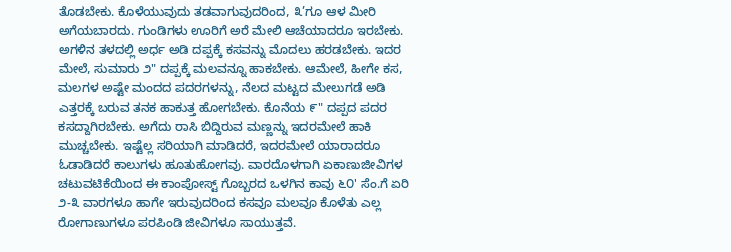ತೊಡಬೇಕು. ಕೊಳೆಯುವುದು ತಡವಾಗುವುದರಿಂದ, ೩’ಗೂ ಆಳ ಮೀರಿ ಅಗೆಯಬಾರದು. ಗುಂಡಿಗಳು ಊರಿಗೆ ಅರೆ ಮೇಲಿ ಆಚೆಯಾದರೂ ಇರಬೇಕು. ಅಗಳಿನ ತಳದಲ್ಲಿ ಅರ್ಧ ಅಡಿ ದಪ್ಪಕ್ಕೆ ಕಸವನ್ನು ಮೊದಲು ಹರಡಬೇಕು. ಇದರ ಮೇಲೆ, ಸುಮಾರು ೨" ದಪ್ಪಕ್ಕೆ ಮಲವನ್ನೂ ಹಾಕಬೇಕು. ಆಮೇಲೆ, ಹೀಗೇ ಕಸ, ಮಲಗಳ ಅಷ್ಟೇ ಮಂದದ ಪದರಗಳನ್ನು, ನೆಲದ ಮಟ್ಟದ ಮೇಲುಗಡೆ ಅಡಿ ಎತ್ತರಕ್ಕೆ ಬರುವ ತನಕ ಹಾಕುತ್ತ ಹೋಗಬೇಕು. ಕೊನೆಯ ೯" ದಪ್ಪದ ಪದರ ಕಸದ್ದಾಗಿರಬೇಕು. ಅಗೆದು ರಾಸಿ ಬಿದ್ದಿರುವ ಮಣ್ಣನ್ನು ಇದರಮೇಲೆ ಹಾಕಿ ಮುಚ್ಚಬೇಕು. ಇಷ್ಟೆಲ್ಲ ಸರಿಯಾಗಿ ಮಾಡಿದರೆ, ಇದರಮೇಲೆ ಯಾರಾದರೂ ಓಡಾಡಿದರೆ ಕಾಲುಗಳು ಹೂತುಹೋಗವು. ವಾರದೊಳಗಾಗಿ ಏಕಾಣುಜೀವಿಗಳ ಚಟುವಟಿಕೆಯಿಂದ ಈ ಕಾಂಪೋಸ್ಟ್‌ ಗೊಬ್ಬರದ ಒಳಗಿನ ಕಾವು ೬೦' ಸೆಂ.ಗೆ ಏರಿ ೨-೩ ವಾರಗಳೂ ಹಾಗೇ ಇರುವುದರಿಂದ ಕಸವೂ ಮಲವೂ ಕೊಳೆತು ಎಲ್ಲ ರೋಗಾಣುಗಳೂ ಪರಪಿಂಡಿ ಜೀವಿಗಳೂ ಸಾಯುತ್ತವೆ.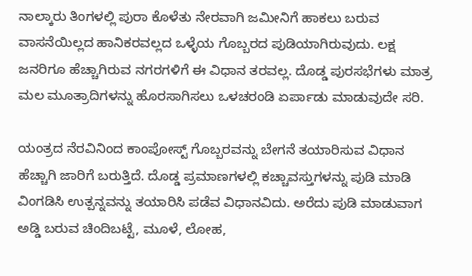ನಾಲ್ಕಾರು ತಿಂಗಳಲ್ಲಿ ಪುರಾ ಕೊಳೆತು ನೇರವಾಗಿ ಜಮೀನಿಗೆ ಹಾಕಲು ಬರುವ ವಾಸನೆಯಿಲ್ಲದ ಹಾನಿಕರವಲ್ಲದ ಒಳ್ಳೆಯ ಗೊಬ್ಬರದ ಪುಡಿಯಾಗಿರುವುದು. ಲಕ್ಷ ಜನರಿಗೂ ಹೆಚ್ಚಾಗಿರುವ ನಗರಗಳಿಗೆ ಈ ವಿಧಾನ ತರವಲ್ಲ. ದೊಡ್ಡ ಪುರಸಭೆಗಳು ಮಾತ್ರ ಮಲ ಮೂತ್ರಾದಿಗಳನ್ನು ಹೊರಸಾಗಿಸಲು ಒಳಚರಂಡಿ ಏರ್ಪಾಡು ಮಾಡುವುದೇ ಸರಿ.

ಯಂತ್ರದ ನೆರವಿನಿಂದ ಕಾಂಪೋಸ್ಟ್‌ ಗೊಬ್ಬರವನ್ನು ಬೇಗನೆ ತಯಾರಿಸುವ ವಿಧಾನ ಹೆಚ್ಚಾಗಿ ಜಾರಿಗೆ ಬರುತ್ತಿದೆ. ದೊಡ್ಡ ಪ್ರಮಾಣಗಳಲ್ಲಿ ಕಚ್ಚಾವಸ್ತುಗಳನ್ನು ಪುಡಿ ಮಾಡಿ ವಿಂಗಡಿಸಿ ಉತ್ಪನ್ನವನ್ನು ತಯಾರಿಸಿ ಪಡೆವ ವಿಧಾನವಿದು. ಅರೆದು ಪುಡಿ ಮಾಡುವಾಗ ಅಡ್ಡಿ ಬರುವ ಚಿಂದಿಬಟ್ಟೆ, ಮೂಳೆ, ಲೋಹ,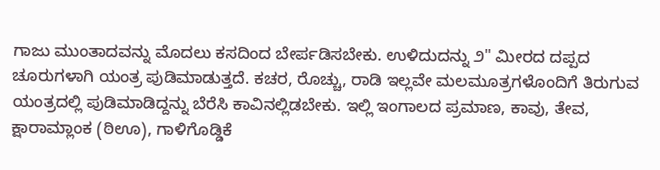ಗಾಜು ಮುಂತಾದವನ್ನು ಮೊದಲು ಕಸದಿಂದ ಬೇರ್ಪಡಿಸಬೇಕು. ಉಳಿದುದನ್ನು ೨" ಮೀರದ ದಪ್ಪದ ಚೂರುಗಳಾಗಿ ಯಂತ್ರ ಪುಡಿಮಾಡುತ್ತದೆ. ಕಚರ, ರೊಚ್ಚು, ರಾಡಿ ಇಲ್ಲವೇ ಮಲಮೂತ್ರಗಳೊಂದಿಗೆ ತಿರುಗುವ ಯಂತ್ರದಲ್ಲಿ ಪುಡಿಮಾಡಿದ್ದನ್ನು ಬೆರೆಸಿ ಕಾವಿನಲ್ಲಿಡಬೇಕು. ಇಲ್ಲಿ ಇಂಗಾಲದ ಪ್ರಮಾಣ, ಕಾವು, ತೇವ, ಕ್ಷಾರಾಮ್ಲಾಂಕ (ಠಿಊ), ಗಾಳಿಗೊಡ್ಡಿಕೆ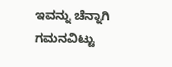ಇವನ್ನು ಚೆನ್ನಾಗಿ ಗಮನವಿಟ್ಟು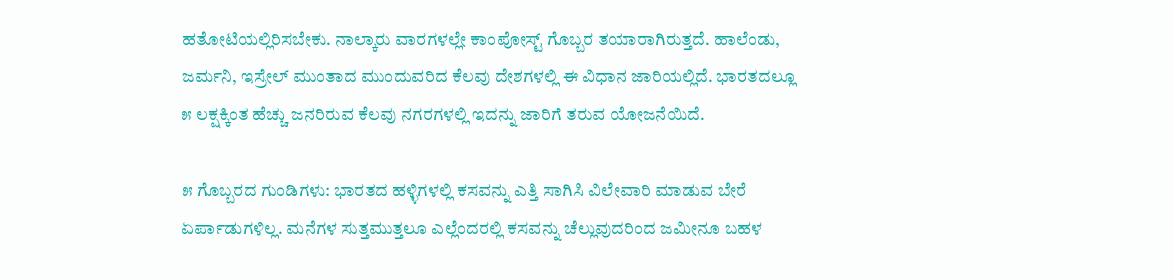ಹತೋಟಿಯಲ್ಲಿರಿಸಬೇಕು. ನಾಲ್ಕಾರು ವಾರಗಳಲ್ಲೇ ಕಾಂಪೋಸ್ಟ್‌ ಗೊಬ್ಬರ ತಯಾರಾಗಿರುತ್ತದೆ. ಹಾಲೆಂಡು, ಜರ್ಮನಿ, ಇಸ್ರೇಲ್ ಮುಂತಾದ ಮುಂದುವರಿದ ಕೆಲವು ದೇಶಗಳಲ್ಲಿ ಈ ವಿಧಾನ ಜಾರಿಯಲ್ಲಿದೆ. ಭಾರತದಲ್ಲೂ ೫ ಲಕ್ಷಕ್ಕಿಂತ ಹೆಚ್ಚು ಜನರಿರುವ ಕೆಲವು ನಗರಗಳಲ್ಲಿ ಇದನ್ನು ಜಾರಿಗೆ ತರುವ ಯೋಜನೆಯಿದೆ.

೫ ಗೊಬ್ಬರದ ಗುಂಡಿಗಳು: ಭಾರತದ ಹಳ್ಳಿಗಳಲ್ಲಿ ಕಸವನ್ನು ಎತ್ತಿ ಸಾಗಿಸಿ ವಿಲೇವಾರಿ ಮಾಡುವ ಬೇರೆ ಏರ್ಪಾಡುಗಳಿಲ್ಲ. ಮನೆಗಳ ಸುತ್ತಮುತ್ತಲೂ ಎಲ್ಲೆಂದರಲ್ಲಿ ಕಸವನ್ನು ಚೆಲ್ಲುವುದರಿಂದ ಜಮೀನೂ ಬಹಳ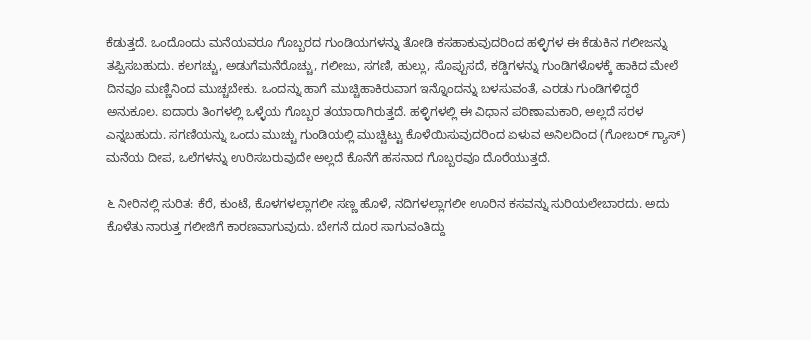ಕೆಡುತ್ತದೆ. ಒಂದೊಂದು ಮನೆಯವರೂ ಗೊಬ್ಬರದ ಗುಂಡಿಯಗಳನ್ನು ತೋಡಿ ಕಸಹಾಕುವುದರಿಂದ ಹಳ್ಳಿಗಳ ಈ ಕೆಡುಕಿನ ಗಲೀಜನ್ನು ತಪ್ಪಿಸಬಹುದು. ಕಲಗಚ್ಚು, ಅಡುಗೆಮನೆರೊಚ್ಚು, ಗಲೀಜು, ಸಗಣಿ, ಹುಲ್ಲು, ಸೊಪ್ಪುಸದೆ, ಕಡ್ಡಿಗಳನ್ನು ಗುಂಡಿಗಳೊಳಕ್ಕೆ ಹಾಕಿದ ಮೇಲೆ ದಿನವೂ ಮಣ್ಣಿನಿಂದ ಮುಚ್ಚಬೇಕು. ಒಂದನ್ನು ಹಾಗೆ ಮುಚ್ಚಿಹಾಕಿರುವಾಗ ಇನ್ನೊಂದನ್ನು ಬಳಸುವಂತೆ, ಎರಡು ಗುಂಡಿಗಳಿದ್ದರೆ ಅನುಕೂಲ. ಐದಾರು ತಿಂಗಳಲ್ಲಿ ಒಳ್ಳೆಯ ಗೊಬ್ಬರ ತಯಾರಾಗಿರುತ್ತದೆ. ಹಳ್ಳಿಗಳಲ್ಲಿ ಈ ವಿಧಾನ ಪರಿಣಾಮಕಾರಿ, ಅಲ್ಲದೆ ಸರಳ ಎನ್ನಬಹುದು. ಸಗಣಿಯನ್ನು ಒಂದು ಮುಚ್ಚು ಗುಂಡಿಯಲ್ಲಿ ಮುಚ್ಚಿಟ್ಟು ಕೊಳೆಯಿಸುವುದರಿಂದ ಏಳುವ ಅನಿಲದಿಂದ (ಗೋಬರ್ ಗ್ಯಾಸ್) ಮನೆಯ ದೀಪ, ಒಲೆಗಳನ್ನು ಉರಿಸಬರುವುದೇ ಅಲ್ಲದೆ ಕೊನೆಗೆ ಹಸನಾದ ಗೊಬ್ಬರವೂ ದೊರೆಯುತ್ತದೆ.

೬ ನೀರಿನಲ್ಲಿ ಸುರಿತ: ಕೆರೆ, ಕುಂಟೆ, ಕೊಳಗಳಲ್ಲಾಗಲೀ ಸಣ್ಣ ಹೊಳೆ, ನದಿಗಳಲ್ಲಾಗಲೀ ಊರಿನ ಕಸವನ್ನು ಸುರಿಯಲೇಬಾರದು. ಅದು ಕೊಳೆತು ನಾರುತ್ತ ಗಲೀಜಿಗೆ ಕಾರಣವಾಗುವುದು. ಬೇಗನೆ ದೂರ ಸಾಗುವಂತಿದ್ದು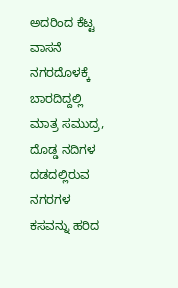ಅದರಿಂದ ಕೆಟ್ಟ ವಾಸನೆ ನಗರದೊಳಕ್ಕೆ ಬಾರದಿದ್ದಲ್ಲಿ ಮಾತ್ರ ಸಮುದ್ರ, ದೊಡ್ಡ ನದಿಗಳ ದಡದಲ್ಲಿರುವ ನಗರಗಳ ಕಸವನ್ನು ಹರಿದ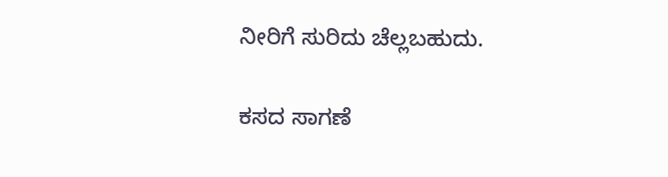ನೀರಿಗೆ ಸುರಿದು ಚೆಲ್ಲಬಹುದು.

ಕಸದ ಸಾಗಣೆ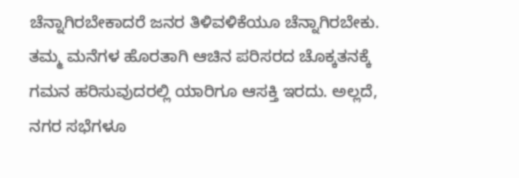ಚೆನ್ನಾಗಿರಬೇಕಾದರೆ ಜನರ ತಿಳಿವಳಿಕೆಯೂ ಚೆನ್ನಾಗಿರಬೇಕು. ತಮ್ಮ ಮನೆಗಳ ಹೊರತಾಗಿ ಆಚಿನ ಪರಿಸರದ ಚೊಕ್ಕತನಕ್ಕೆ ಗಮನ ಹರಿಸುವುದರಲ್ಲಿ ಯಾರಿಗೂ ಆಸಕ್ತಿ ಇರದು. ಅಲ್ಲದೆ, ನಗರ ಸಭೆಗಳೂ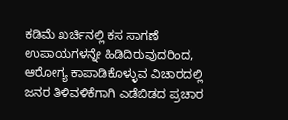ಕಡಿಮೆ ಖರ್ಚಿನಲ್ಲಿ ಕಸ ಸಾಗಣೆ ಉಪಾಯಗಳನ್ನೇ ಹಿಡಿದಿರುವುದರಿಂದ, ಆರೋಗ್ಯ ಕಾಪಾಡಿಕೊಳ್ಳುವ ವಿಚಾರದಲ್ಲಿ ಜನರ ತಿಳಿವಳಿಕೆಗಾಗಿ ಎಡೆಬಿಡದ ಪ್ರಚಾರ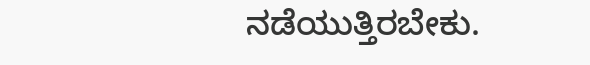ನಡೆಯುತ್ತಿರಬೇಕು.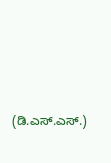(ಡಿ.ಎಸ್.ಎಸ್.)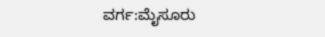ವರ್ಗ:ಮೈಸೂರು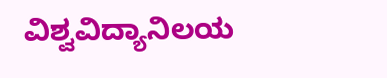ವಿಶ್ವವಿದ್ಯಾನಿಲಯ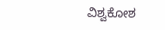ವಿಶ್ವಕೋಶ